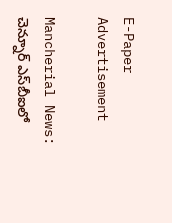E-Paper
Advertisement

Mancherial News: చెన్నూర్‌ ఎస్‌బీఐలో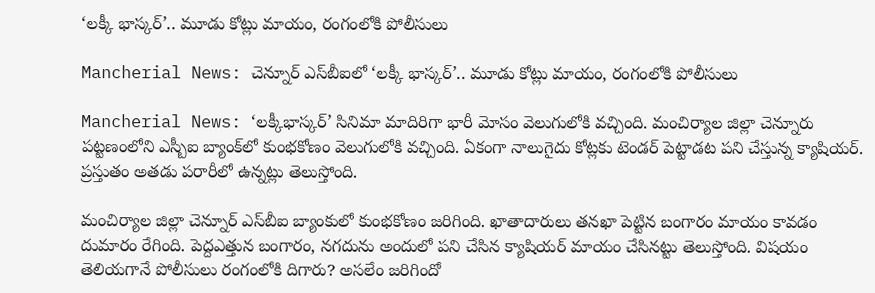‘లక్కీ‌ భాస్కర్’.. మూడు కోట్లు మాయం, రంగంలోకి పోలీసులు

Mancherial News: చెన్నూర్‌ ఎస్‌బీఐలో ‘లక్కీ‌ భాస్కర్’.. మూడు కోట్లు మాయం, రంగంలోకి పోలీసులు

Mancherial News: ‘లక్కీభాస్కర్’ సినిమా మాదిరిగా భారీ మోసం వెలుగులోకి వచ్చింది. మంచిర్యాల జిల్లా చెన్నూరు పట్టణంలోని ఎస్బీఐ బ్యాంక్‌లో కుంభకోణం వెలుగులోకి వచ్చింది. ఏకంగా నాలుగైదు కోట్లకు టెండర్ పెట్టాడట పని చేస్తున్న క్యాషియర్. ప్రస్తుతం అతడు పరారీలో ఉన్నట్లు తెలుస్తోంది.

మంచిర్యాల జిల్లా చెన్నూర్‌ ఎస్‌బీఐ బ్యాంకులో కుంభకోణం జరిగింది. ఖాతాదారులు తనఖా పెట్టిన బంగారం మాయం కావడం దుమారం రేగింది. పెద్దఎత్తున బంగారం, నగదును అందులో పని చేసిన క్యాషియర్ మాయం చేసినట్టు తెలుస్తోంది. విషయం తెలియగానే పోలీసులు రంగంలోకి దిగారు? అసలేం జరిగిందో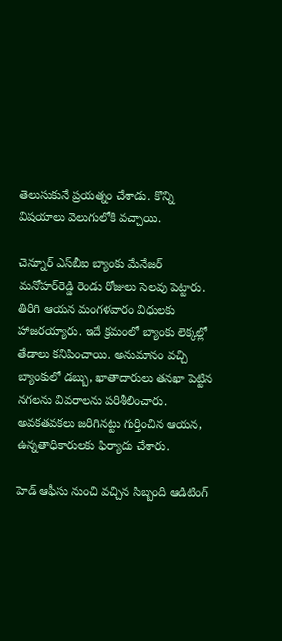తెలుసుకునే ప్రయత్నం చేశాడు. కొన్ని విషయాలు వెలుగులోకి వచ్చాయి.

చెన్నూర్‌ ఎస్‌బీఐ బ్యాంకు మేనేజర్‌ మనోహర్‌రెడ్డి రెండు రోజులు సెలవు పెట్టారు. తిరిగి ఆయన మంగళవారం విధులకు హాజరయ్యారు. ఇదే క్రమంలో బ్యాంకు లెక్కల్లో తేడాలు కనిపించాయి. అనుమానం వచ్చి బ్యాంకులో డబ్బు, ఖాతాదారులు తనఖా పెట్టిన నగలను వివరాలను పరిశీలించారు. అవకతవకలు జరిగినట్టు గుర్తించిన ఆయన, ఉన్నతాధికారులకు ఫిర్యాదు చేశారు.

హెడ్ ఆఫీసు నుంచి వచ్చిన సిబ్బంది ఆడిటింగ్‌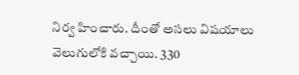నిర్వ హించారు. దీంతో అసలు విషయాలు వెలుగులోకి వచ్చాయి. 330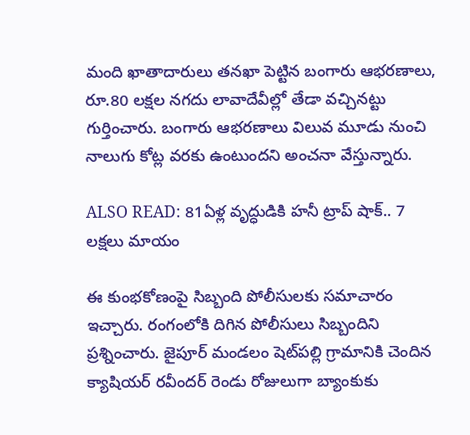మంది ఖాతాదారులు తనఖా పెట్టిన బంగారు ఆభరణాలు, రూ.80 లక్షల నగదు లావాదేవీల్లో తేడా వచ్చినట్టు గుర్తించారు. బంగారు ఆభరణాలు విలువ మూడు నుంచి నాలుగు కోట్ల వరకు ఉంటుందని అంచనా వేస్తున్నారు.

ALSO READ: 81ఏళ్ల వృద్ధుడికి హనీ ట్రాప్ షాక్.. 7 లక్షలు మాయం

ఈ కుంభకోణంపై సిబ్బంది పోలీసు‌లకు సమాచారం ఇచ్చారు. రంగంలోకి దిగిన పోలీసులు సిబ్బందిని ప్రశ్నించారు. జైపూర్‌ మండలం షెట్‌పల్లి గ్రామానికి చెందిన క్యాషియర్‌ రవీందర్ రెండు రోజులుగా బ్యాంకుకు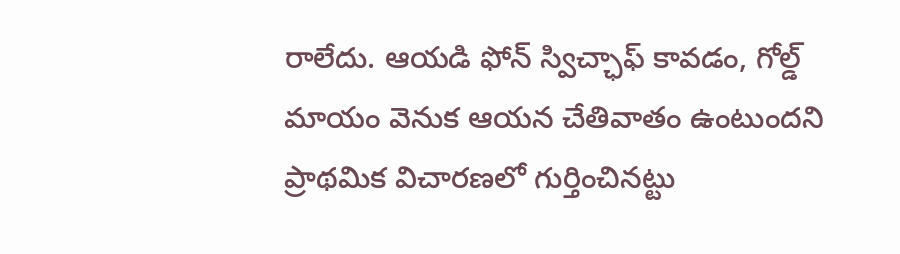రాలేదు. ఆయడి ఫోన్‌ స్విచ్ఛాఫ్‌ కావడం, గోల్డ్ మాయం వెనుక ఆయన చేతివాతం ఉంటుందని ప్రాథమిక విచారణలో గుర్తించినట్టు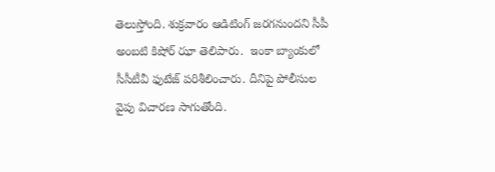తెలుస్తోంది. శుక్రవారం ఆడిటింగ్‌ జరగనుందని సీపీ అంబటి కిషోర్ ఝా తెలిపారు.  ఇంకా బ్యాంకులో సీసీటీవీ ఫుటేజ్ పరిశీలించారు. దీనిపై పోలీసుల వైపు విచారణ సాగుతోంది.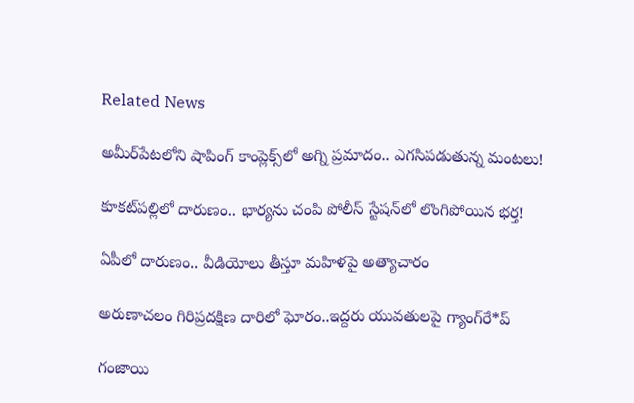Related News

అమీర్‌పేటలోని షాపింగ్ కాంప్లెక్స్‌లో అగ్ని ప్రమాదం.. ఎగసిపడుతున్న మంటలు!

కూకట్‌పల్లిలో దారుణం.. భార్యను చంపి పోలీస్ స్టేషన్‌లో లొంగిపోయిన భర్త!

ఏపీలో దారుణం.. వీడియోలు తీస్తూ మ‌హిళ‌పై అత్యాచారం

అరుణాచలం గిరిప్రదక్షిణ దారిలో ఘోరం..ఇద్దరు యువతులపై గ్యాంగ్‌రే*ప్

గంజాయి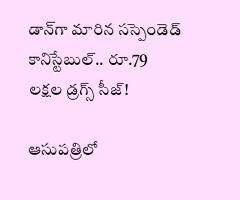డాన్‌గా మారిన సస్పెండెడ్ కానిస్టేబుల్.. రూ.79 లక్షల డ్రగ్స్ సీజ్!

ఆసుపత్రిలో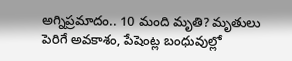అగ్నిప్రమాదం.. 10 మంది మృతి? మృతులు పెరిగే అవకాశం, పేషెంట్ల బంధువుల్లో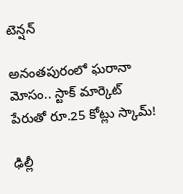టెన్షన్

అనంతపురంలో ఘరానా మోసం.. స్టాక్ మార్కెట్ పేరుతో రూ.25 కోట్లు స్కామ్!

ఢిల్లీ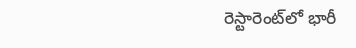రెస్టారెంట్‌లో భారీ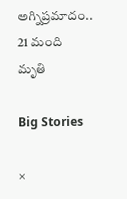అగ్నిప్రమాదం.. 21 మంది మృతి

Big Stories

×